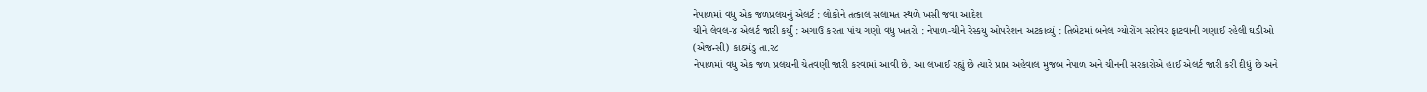નેપાળમાં વધુ એક જળપ્રલયનું એલર્ટ : લોકોને તત્કાલ સલામત સ્થળે ખસી જવા આદેશ
ચીને લેવલ-૪ એલર્ટ જારી કર્યું : અગાઉ કરતા પાંચ ગણો વધુ ખતરો : નેપાળ-ચીને રેસ્કયુ ઓપરેશન અટકાવ્યું : તિબેટમાં બનેલ ગ્યોરોંગ સરોવર ફાટવાની ગણાઈ રહેલી ઘડીઓ
(એજન્સી) કાઠમંડુ તા.ર૮
નેપાળમાં વધુ એક જળ પ્રલયની ચેતવણી જારી કરવામાં આવી છે. આ લખાઈ રહ્યું છે ત્યારે પ્રાપ્ત અહેવાલ મુજબ નેપાળ અને ચીનની સરકારોએ હાઈ એલર્ટ જારી કરી દીધું છે અને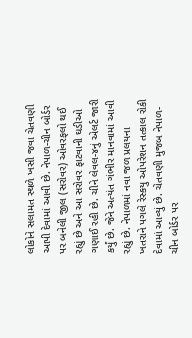લોકોને સલામત સ્થળે ખસી જવા ચેતવણી આપી દેવામાં આવી છે. નેપાળ-ચીન બોર્ડર પર બનેલી જીલ (સરોવર) ઓવરફલો થઈ રહ્યું છે અને આ સરોવર ફાટવાની ઘડીઓ ગણાઈ રહી છે. ચીને લેવલ-૪નું એલર્ટ જારી કર્યું છે. જેને અત્યંત ગંભીર માનવામાં આવી રહ્યું છે. નેપાળમાં નવા જળ પ્રલયના ખતરાને પગલે રેસ્કયુ ઓપરેશન તત્કાલ રોકી દેવામાં આવ્યું છે. ચેતવણી મુજબ નેપાળ-ચીન બોર્ડર પર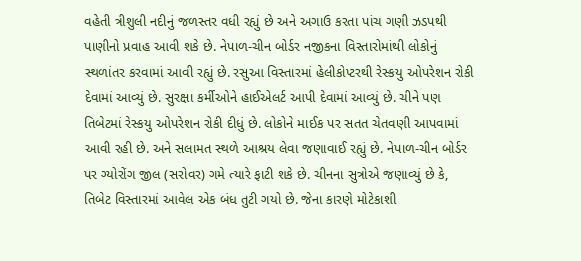વહેતી ત્રીશુલી નદીનું જળસ્તર વધી રહ્યું છે અને અગાઉ કરતા પાંચ ગણી ઝડપથી પાણીનો પ્રવાહ આવી શકે છે. નેપાળ-ચીન બોર્ડર નજીકના વિસ્તારોમાંથી લોકોનું સ્થળાંતર કરવામાં આવી રહ્યું છે. રસુઆ વિસ્તારમાં હેલીકોપ્ટરથી રેસ્કયુ ઓપરેશન રોકી દેવામાં આવ્યું છે. સુરક્ષા કર્મીઓને હાઈએલર્ટ આપી દેવામાં આવ્યું છે. ચીને પણ તિબેટમાં રેસ્કયુ ઓપરેશન રોકી દીધું છે. લોકોને માઈક પર સતત ચેતવણી આપવામાં આવી રહી છે. અને સલામત સ્થળે આશ્રય લેવા જણાવાઈ રહ્યું છે. નેપાળ-ચીન બોર્ડર પર ગ્યોરોંગ જીલ (સરોવર) ગમે ત્યારે ફાટી શકે છે. ચીનના સુત્રોએ જણાવ્યું છે કે, તિબેટ વિસ્તારમાં આવેલ એક બંધ તુટી ગયો છે. જેના કારણે મોટેકાશી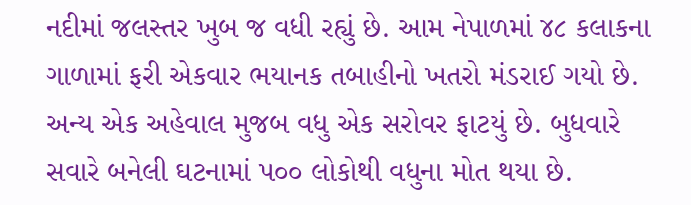નદીમાં જલસ્તર ખુબ જ વધી રહ્યું છે. આમ નેપાળમાં ૪૮ કલાકના ગાળામાં ફરી એકવાર ભયાનક તબાહીનો ખતરો મંડરાઈ ગયો છે. અન્ય એક અહેવાલ મુજબ વધુ એક સરોવર ફાટયું છે. બુધવારે સવારે બનેલી ઘટનામાં પ૦૦ લોકોથી વધુના મોત થયા છે.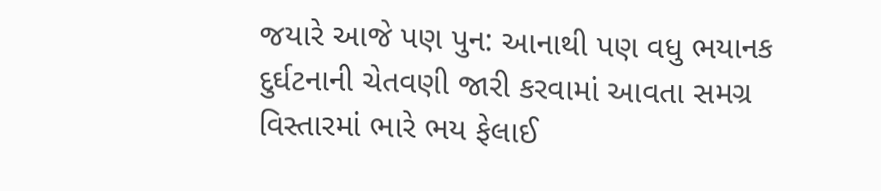જયારે આજે પણ પુન: આનાથી પણ વધુ ભયાનક દુર્ઘટનાની ચેતવણી જારી કરવામાં આવતા સમગ્ર વિસ્તારમાં ભારે ભય ફેલાઈ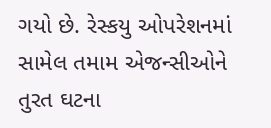ગયો છે. રેસ્કયુ ઓપરેશનમાં સામેલ તમામ એજન્સીઓને તુરત ઘટના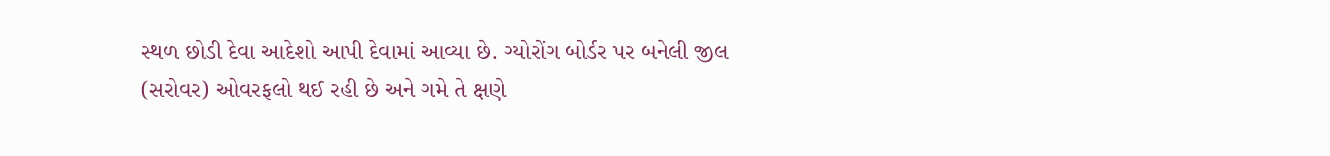સ્થળ છોડી દેવા આદેશો આપી દેવામાં આવ્યા છે. ગ્યોરોંગ બોર્ડર પર બનેલી જીલ (સરોવર) ઓવરફલો થઈ રહી છે અને ગમે તે ક્ષણે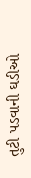તુટી પડવાની ઘડીઓ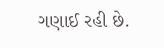ગણાઈ રહી છે.